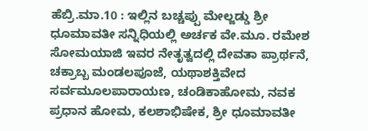ಹೆಬ್ರಿ.ಮಾ.10 : ಇಲ್ಲಿನ ಬಚ್ಚಪ್ಪು ಮೇಲ್ಜಡ್ಡು ಶ್ರೀ ಧೂಮಾವತೀ ಸನ್ನಿಧಿಯಲ್ಲಿ ಅರ್ಚಕ ವೇ.ಮೂ. ರಮೇಶ ಸೋಮಯಾಜಿ ಇವರ ನೇತೃತ್ವದಲ್ಲಿ ದೇವತಾ ಪ್ರಾರ್ಥನೆ, ಚಕ್ರಾಬ್ಬ ಮಂಡಲಪೂಜೆ, ಯಥಾಶಕ್ತಿವೇದ ಸರ್ವಮೂಲಪಾರಾಯಣ, ಚಂಡಿಕಾಹೋಮ, ನವಕ ಪ್ರಧಾನ ಹೋಮ, ಕಲಶಾಭಿಷೇಕ, ಶ್ರೀ ಧೂಮಾವತೀ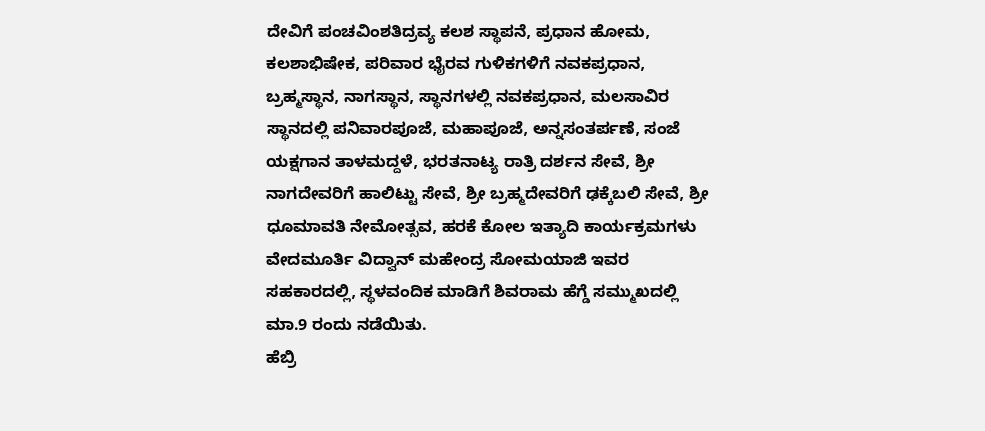ದೇವಿಗೆ ಪಂಚವಿಂಶತಿದ್ರವ್ಯ ಕಲಶ ಸ್ಥಾಪನೆ, ಪ್ರಧಾನ ಹೋಮ, ಕಲಶಾಭಿಷೇಕ, ಪರಿವಾರ ಭೈರವ ಗುಳಿಕಗಳಿಗೆ ನವಕಪ್ರಧಾನ, ಬ್ರಹ್ಮಸ್ಥಾನ, ನಾಗಸ್ಥಾನ, ಸ್ಥಾನಗಳಲ್ಲಿ ನವಕಪ್ರಧಾನ, ಮಲಸಾವಿರ ಸ್ಥಾನದಲ್ಲಿ ಪನಿವಾರಪೂಜೆ, ಮಹಾಪೂಜೆ, ಅನ್ನಸಂತರ್ಪಣೆ, ಸಂಜೆ ಯಕ್ಷಗಾನ ತಾಳಮದ್ದಳೆ, ಭರತನಾಟ್ಯ ರಾತ್ರಿ ದರ್ಶನ ಸೇವೆ, ಶ್ರೀ ನಾಗದೇವರಿಗೆ ಹಾಲಿಟ್ಟು ಸೇವೆ, ಶ್ರೀ ಬ್ರಹ್ಮದೇವರಿಗೆ ಢಕ್ಕೆಬಲಿ ಸೇವೆ, ಶ್ರೀ ಧೂಮಾವತಿ ನೇಮೋತ್ಸವ, ಹರಕೆ ಕೋಲ ಇತ್ಯಾದಿ ಕಾರ್ಯಕ್ರಮಗಳು ವೇದಮೂರ್ತಿ ವಿದ್ವಾನ್ ಮಹೇಂದ್ರ ಸೋಮಯಾಜಿ ಇವರ ಸಹಕಾರದಲ್ಲಿ, ಸ್ಥಳವಂದಿಕ ಮಾಡಿಗೆ ಶಿವರಾಮ ಹೆಗ್ಡೆ ಸಮ್ಮುಖದಲ್ಲಿ ಮಾ.9 ರಂದು ನಡೆಯಿತು.
ಹೆಬ್ರಿ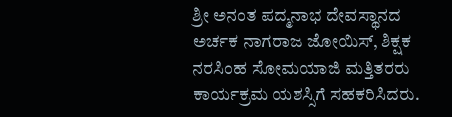ಶ್ರೀ ಅನಂತ ಪದ್ಮನಾಭ ದೇವಸ್ಥಾನದ ಅರ್ಚಕ ನಾಗರಾಜ ಜೋಯಿಸ್, ಶಿಕ್ಷಕ ನರಸಿಂಹ ಸೋಮಯಾಜಿ ಮತ್ತಿತರರು ಕಾರ್ಯಕ್ರಮ ಯಶಸ್ಸಿಗೆ ಸಹಕರಿಸಿದರು.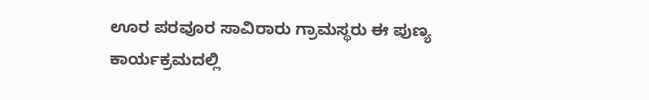ಊರ ಪರವೂರ ಸಾವಿರಾರು ಗ್ರಾಮಸ್ಥರು ಈ ಪುಣ್ಯ ಕಾರ್ಯಕ್ರಮದಲ್ಲಿ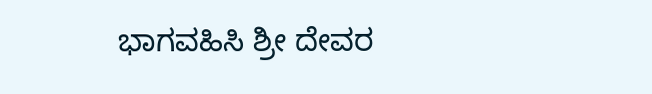ಭಾಗವಹಿಸಿ ಶ್ರೀ ದೇವರ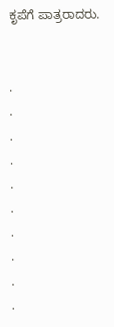ಕೃಪೆಗೆ ಪಾತ್ರರಾದರು.


.
.
.
.
.
.
.
.
.
.